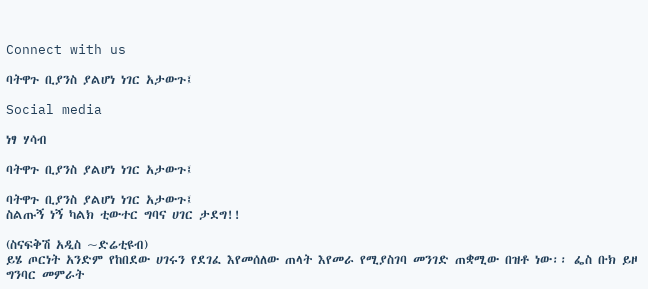Connect with us

ባትዋጉ ቢያንስ ያልሆነ ነገር አታውጉ፤

Social media

ነፃ ሃሳብ

ባትዋጉ ቢያንስ ያልሆነ ነገር አታውጉ፤

ባትዋጉ ቢያንስ ያልሆነ ነገር አታውጉ፤
ስልጡኝ ነኝ ካልክ ቲውተር ግባና ሀገር ታደግ!!

(ስናፍቅሽ አዲስ ~ድሬቲዩብ)
ይሄ ጦርነት አንድም የከበደው ሀገሩን የደገፈ እየመሰለው ጠላት እየመራ የሚያስገባ መንገድ ጠቋሚው በዝቶ ነው፡፡ ፌስ ቡክ ይዞ ግንባር መምራት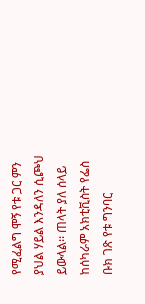የሚፈልግ ሞኝ የቱ ጋር ምን ያህል ሃይል እንዳለን ሲጮህ ይውላል፡፡ ጠላት ያለ ሰላይ ከሰካራም አክቲቪስት የፌስ ቡክ ገጽ የቱ ግንባር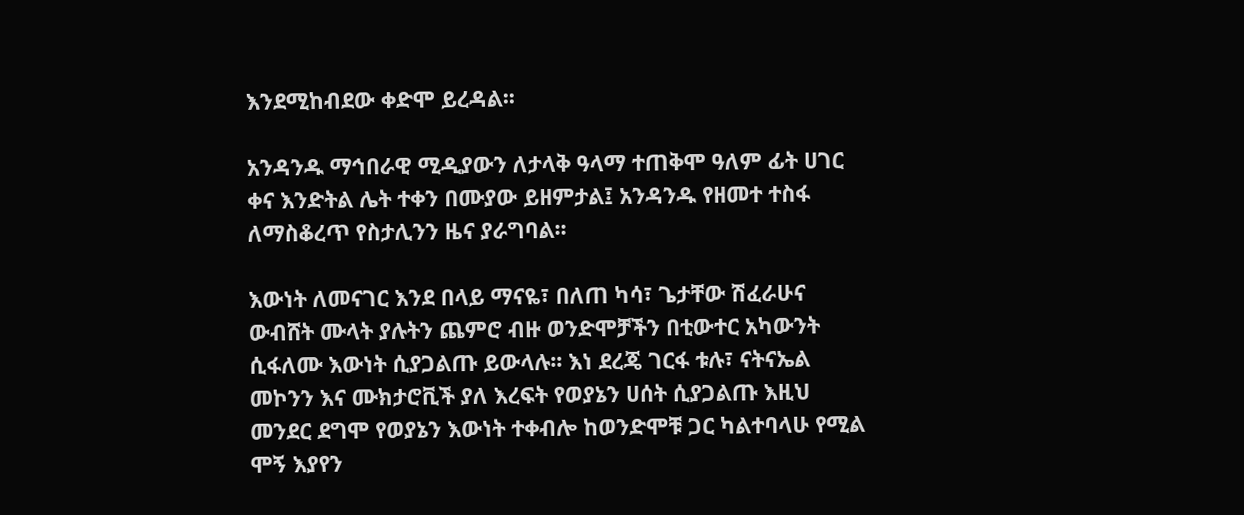እንደሚከብደው ቀድሞ ይረዳል፡፡

አንዳንዱ ማኅበራዊ ሚዲያውን ለታላቅ ዓላማ ተጠቅሞ ዓለም ፊት ሀገር ቀና እንድትል ሌት ተቀን በሙያው ይዘምታል፤ አንዳንዱ የዘመተ ተስፋ ለማስቆረጥ የስታሊንን ዜና ያራግባል፡፡

እውነት ለመናገር እንደ በላይ ማናዬ፣ በለጠ ካሳ፣ ጌታቸው ሽፈራሁና ውብሸት ሙላት ያሉትን ጨምሮ ብዙ ወንድሞቻችን በቲውተር አካውንት ሲፋለሙ እውነት ሲያጋልጡ ይውላሉ፡፡ እነ ደረጄ ገርፋ ቱሉ፣ ናትናኤል መኮንን እና ሙክታሮቪች ያለ እረፍት የወያኔን ሀሰት ሲያጋልጡ እዚህ መንደር ደግሞ የወያኔን እውነት ተቀብሎ ከወንድሞቹ ጋር ካልተባላሁ የሚል ሞኝ እያየን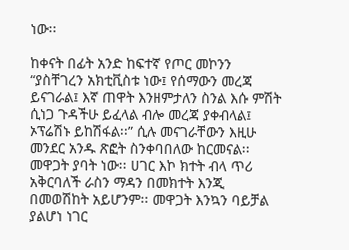ነው፡፡

ከቀናት በፊት አንድ ከፍተኛ የጦር መኮንን “ያስቸገረን አክቲቪስቱ ነው፤ የሰማውን መረጃ ይናገራል፤ እኛ ጠዋት እንዘምታለን ስንል እሱ ምሽት ሲነጋ ጉዳችሁ ይፈላል ብሎ መረጃ ያቀብላል፤ ኦፕሬሽኑ ይከሽፋል፡፡” ሲሉ መናገራቸውን እዚሁ መንደር አንዱ ጽፎት ስንቀባበለው ከርመናል፡፡
መዋጋት ያባት ነው፡፡ ሀገር እኮ ክተት ብላ ጥሪ አቅርባለች ራስን ማዳን በመክተት እንጂ በመወሽከት አይሆንም፡፡ መዋጋት እንኳን ባይቻል ያልሆነ ነገር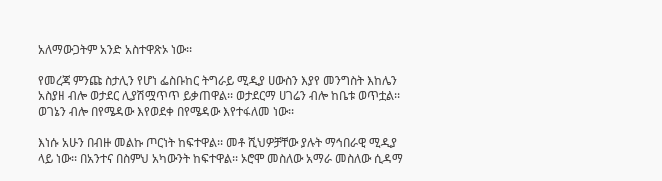አለማውጋትም አንድ አስተዋጽኦ ነው፡፡

የመረጃ ምንጩ ስታሊን የሆነ ፌስቡከር ትግራይ ሚዲያ ሀውስን እያየ መንግስት እከሌን አስያዘ ብሎ ወታደር ሊያሽሟጥጥ ይቃጠዋል፡፡ ወታደርማ ሀገሬን ብሎ ከቤቱ ወጥቷል፡፡ ወገኔን ብሎ በየሜዳው እየወደቀ በየሜዳው እየተፋለመ ነው፡፡

እነሱ አሁን በብዙ መልኩ ጦርነት ከፍተዋል፡፡ መቶ ሺህዎቻቸው ያሉት ማኅበራዊ ሚዲያ ላይ ነው፡፡ በአንተና በስምህ አካውንት ከፍተዋል፡፡ ኦሮሞ መስለው አማራ መስለው ሲዳማ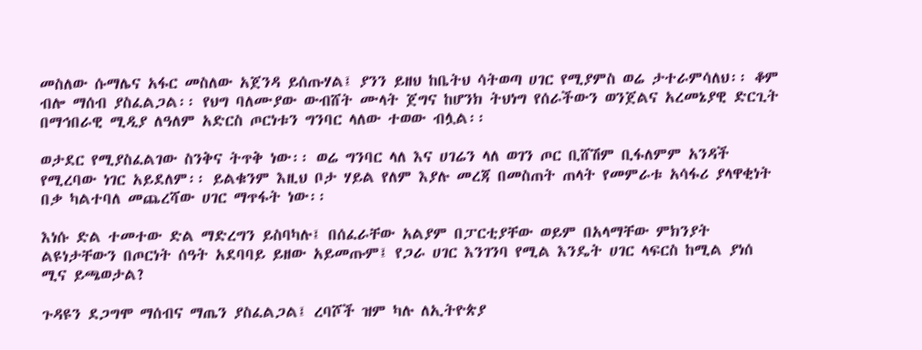መስለው ሱማሌና አፋር መስለው አጀንዳ ይሰጡሃል፤ ያንን ይዘህ ከቤትህ ሳትወጣ ሀገር የሚያምስ ወሬ ታተራምሳለህ፡፡ ቆም ብሎ ማሰብ ያስፈልጋል፡፡ የህግ ባለሙያው ውብሸት ሙላት ጀግና ከሆንክ ትህነግ የሰራችውን ወንጀልና አረመኔያዊ ድርጊት በማኅበራዊ ሚዲያ ለዓለም አድርስ ጦርነቱን ግንባር ላለው ተወው ብሏል፡፡

ወታደር የሚያስፈልገው ስንቅና ትጥቅ ነው፡፡ ወሬ ግንባር ላለ እና ሀገሬን ላለ ወገን ጦር ቢሸሽም ቢፋለምም አንዳች የሚረባው ነገር አይደለም፡፡ ይልቁንም እዚህ ቦታ ሃይል የለም እያሉ መረጃ በመስጠት ጠላት የመምራቱ አሳፋሪ ያላዋቂነት በቃ ካልተባለ መጨረሻው ሀገር ማጥፋት ነው፡፡

እነሱ ድል ተመተው ድል ማድረግን ይስባካሉ፤ በሰፈራቸው አልያም በፓርቲያቸው ወይም በአላማቸው ምክንያት ልዩነታቸውን በጦርነት ሰዓት አደባባይ ይዘው አይመጡም፤ የጋራ ሀገር እንገንባ የሚል እንዴት ሀገር ላፍርስ ከሚል ያነሰ ሚና ይጫወታል?

ጉዳዩን ደጋግሞ ማሰብና ማጤን ያስፈልጋል፤ ረባሾች ዝም ካሉ ለኢትዮጵያ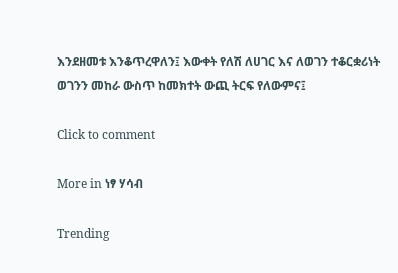እንደዘመቱ እንቆጥረዋለን፤ እውቀት የለሽ ለሀገር እና ለወገን ተቆርቋሪነት ወገንን መከራ ውስጥ ከመክተት ውጪ ትርፍ የለውምና፤

Click to comment

More in ነፃ ሃሳብ

Trending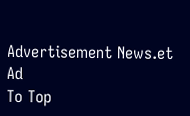Advertisement News.et Ad
To Top